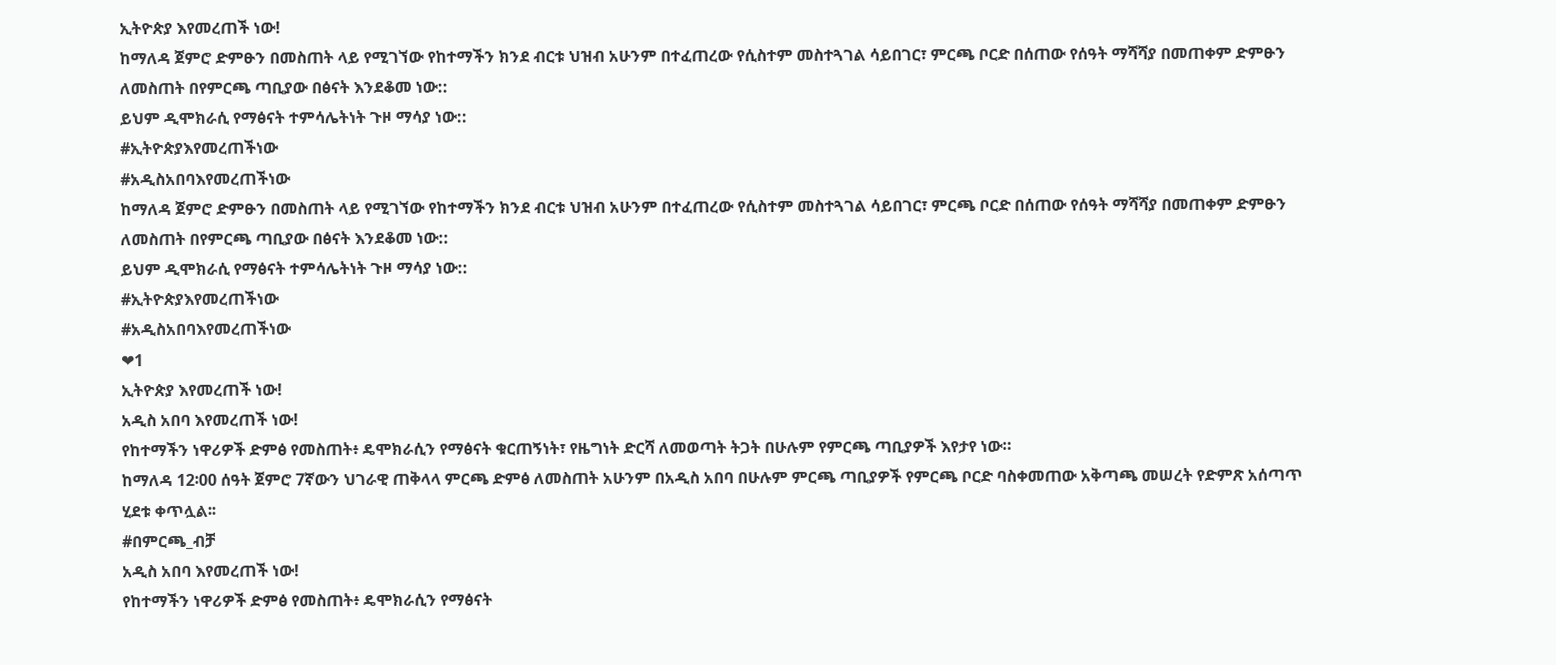ኢትዮጵያ እየመረጠች ነው!
ከማለዳ ጀምሮ ድምፁን በመስጠት ላይ የሚገኘው የከተማችን ክንደ ብርቱ ህዝብ አሁንም በተፈጠረው የሲስተም መስተጓገል ሳይበገር፣ ምርጫ ቦርድ በሰጠው የሰዓት ማሻሻያ በመጠቀም ድምፁን ለመስጠት በየምርጫ ጣቢያው በፅናት እንደቆመ ነው::
ይህም ዲሞክራሲ የማፅናት ተምሳሌትነት ጉዞ ማሳያ ነው::
#ኢትዮጵያእየመረጠችነው
#አዲስአበባእየመረጠችነው
ከማለዳ ጀምሮ ድምፁን በመስጠት ላይ የሚገኘው የከተማችን ክንደ ብርቱ ህዝብ አሁንም በተፈጠረው የሲስተም መስተጓገል ሳይበገር፣ ምርጫ ቦርድ በሰጠው የሰዓት ማሻሻያ በመጠቀም ድምፁን ለመስጠት በየምርጫ ጣቢያው በፅናት እንደቆመ ነው::
ይህም ዲሞክራሲ የማፅናት ተምሳሌትነት ጉዞ ማሳያ ነው::
#ኢትዮጵያእየመረጠችነው
#አዲስአበባእየመረጠችነው
❤1
ኢትዮጵያ እየመረጠች ነው!
አዲስ አበባ እየመረጠች ነው!
የከተማችን ነዋሪዎች ድምፅ የመስጠት፥ ዴሞክራሲን የማፅናት ቁርጠኝነት፣ የዜግነት ድርሻ ለመወጣት ትጋት በሁሉም የምርጫ ጣቢያዎች እየታየ ነው።
ከማለዳ 12፡00 ሰዓት ጀምሮ 7ኛውን ህገራዊ ጠቅላላ ምርጫ ድምፅ ለመስጠት አሁንም በአዲስ አበባ በሁሉም ምርጫ ጣቢያዎች የምርጫ ቦርድ ባስቀመጠው አቅጣጫ መሠረት የድምጽ አሰጣጥ ሂደቱ ቀጥሏል፡፡
#በምርጫ_ብቻ
አዲስ አበባ እየመረጠች ነው!
የከተማችን ነዋሪዎች ድምፅ የመስጠት፥ ዴሞክራሲን የማፅናት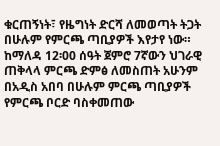ቁርጠኝነት፣ የዜግነት ድርሻ ለመወጣት ትጋት በሁሉም የምርጫ ጣቢያዎች እየታየ ነው።
ከማለዳ 12፡00 ሰዓት ጀምሮ 7ኛውን ህገራዊ ጠቅላላ ምርጫ ድምፅ ለመስጠት አሁንም በአዲስ አበባ በሁሉም ምርጫ ጣቢያዎች የምርጫ ቦርድ ባስቀመጠው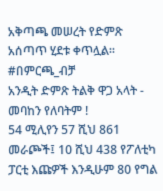አቅጣጫ መሠረት የድምጽ አሰጣጥ ሂደቱ ቀጥሏል፡፡
#በምርጫ_ብቻ
አንዲት ድምጽ ትልቅ ዋጋ አላት - መባከን የለባትም !
54 ሚሊየን 57 ሺህ 861 መራጮች፤ 10 ሺህ 438 የፖለቲካ ፓርቲ እጩዎች እንዲሁም 80 የግል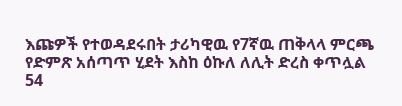እጩዎች የተወዳደሩበት ታሪካዊዉ የ7ኛዉ ጠቅላላ ምርጫ የድምጽ አሰጣጥ ሂደት እስከ ዕኩለ ለሊት ድረስ ቀጥሏል
54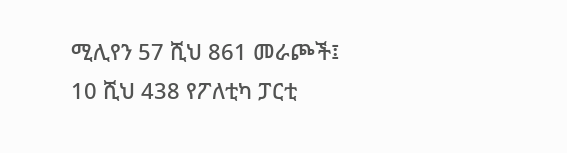ሚሊየን 57 ሺህ 861 መራጮች፤ 10 ሺህ 438 የፖለቲካ ፓርቲ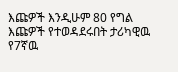እጩዎች እንዲሁም 80 የግል እጩዎች የተወዳደሩበት ታሪካዊዉ የ7ኛዉ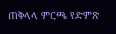ጠቅላላ ምርጫ የድምጽ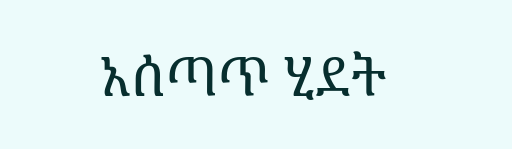አሰጣጥ ሂደት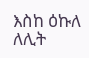እስከ ዕኩለ ለሊት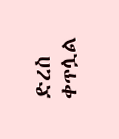ድረስ ቀጥሏል